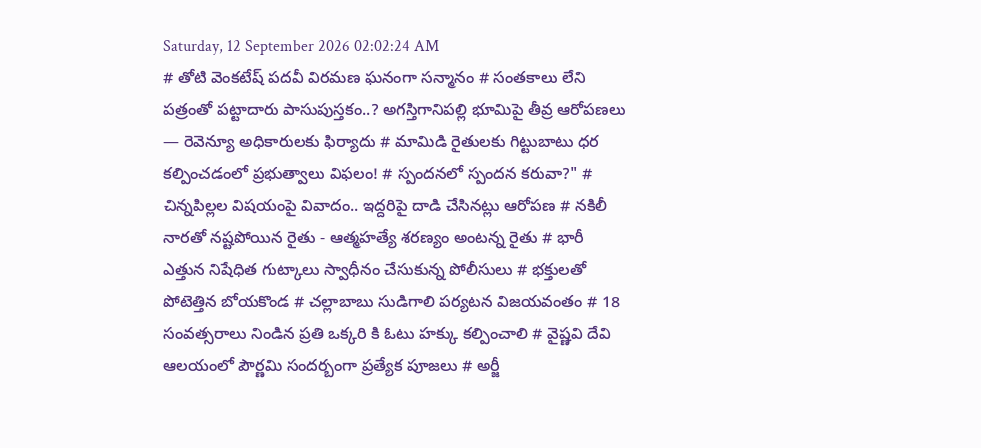Saturday, 12 September 2026 02:02:24 AM
# తోటి వెంకటేష్ పదవీ విరమణ ఘనంగా సన్మానం # సంతకాలు లేని పత్రంతో పట్టాదారు పాసుపుస్తకం..? అగస్తిగానిపల్లి భూమిపై తీవ్ర ఆరోపణలు — రెవెన్యూ అధికారులకు ఫిర్యాదు # మామిడి రైతులకు గిట్టుబాటు ధర కల్పించడంలో ప్రభుత్వాలు విఫలం! # స్పందనలో స్పందన కరువా?" # చిన్నపిల్లల విషయంపై వివాదం.. ఇద్దరిపై దాడి చేసినట్లు ఆరోపణ # నకిలీ నారతో నష్టపోయిన రైతు - ఆత్మహత్యే శరణ్యం అంటన్న రైతు # భారీ ఎత్తున నిషేధిత గుట్కాలు స్వాధీనం చేసుకున్న పోలీసులు # భక్తులతో పోటెత్తిన బోయకొండ # చల్లాబాబు సుడిగాలి పర్యటన విజయవంతం # 18 సంవత్సరాలు నిండిన ప్రతి ఒక్కరి కి ఓటు హక్కు కల్పించాలి # వైష్ణవి దేవి ఆలయంలో పౌర్ణమి సందర్బంగా ప్రత్యేక పూజలు # అర్జీ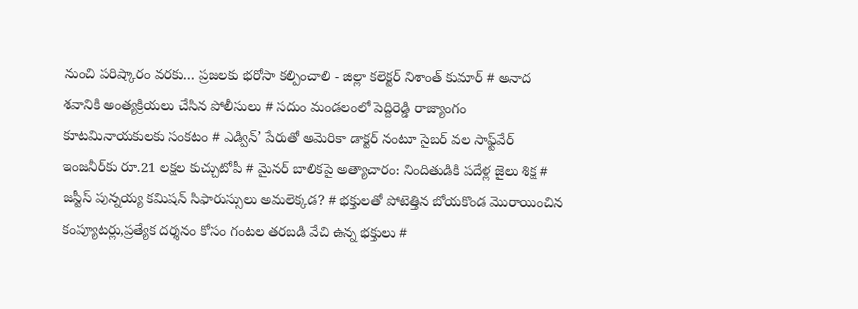నుంచి పరిష్కారం వరకు… ప్రజలకు భరోసా కల్పించాలి - జిల్లా కలెక్టర్ నిశాంత్ కుమార్ # అనాద శవానికి అంత్యక్రియలు చేసిన పోలీసులు # సదుం మండలంలో పెద్దిరెడ్డి రాజ్యాంగం కూటమినాయకులకు సంకటం # ఎడ్విన్’ పేరుతో అమెరికా డాక్టర్ నంటూ సైబర్ వల సాఫ్ట్‌వేర్ ఇంజనీర్‌కు రూ.21 లక్షల కుచ్చుటోపీ # మైనర్ బాలికపై అత్యాచారం: నిందితుడికి పదేళ్ల జైలు శిక్ష # జస్టీస్ పున్నయ్య కమిషన్ సిఫారుస్సులు అమలెక్కడ? # భక్తులతో పోటెత్తిన బోయకొండ మొరాయించిన కంప్యూటర్లు,ప్రత్యేక దర్శనం కోసం గంటల తరబడి వేచి ఉన్న భక్తులు #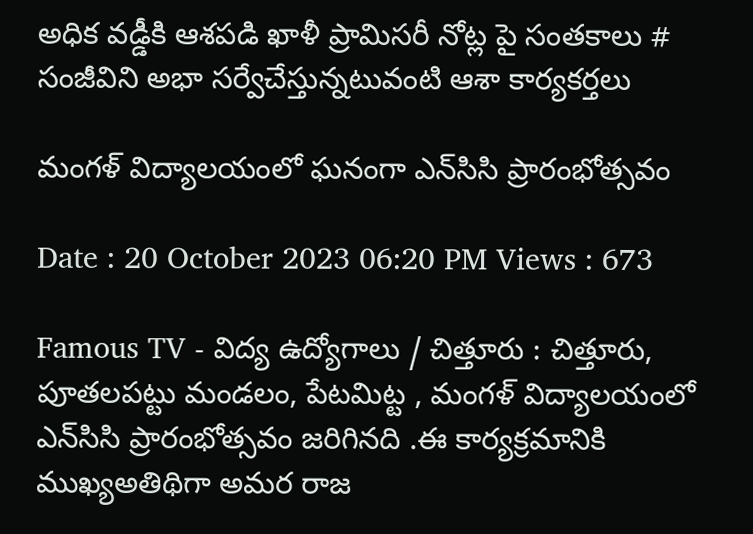అధిక వడ్డీకి ఆశపడి ఖాళీ ప్రామిసరీ నోట్ల పై సంతకాలు # సంజీవిని అభా సర్వేచేస్తున్నటువంటి ఆశా కార్యకర్తలు

మంగళ్ విద్యాలయంలో ఘనంగా ఎన్‌సి‌సి ప్రారంభోత్సవం

Date : 20 October 2023 06:20 PM Views : 673

Famous TV - విద్య ఉద్యోగాలు / చిత్తూరు : చిత్తూరు, పూతలపట్టు మండలం, పేటమిట్ట , మంగళ్ విద్యాలయంలో ఎన్‌సి‌సి ప్రారంభోత్సవం జరిగినది .ఈ కార్యక్రమానికి ముఖ్యఅతిథిగా అమర రాజ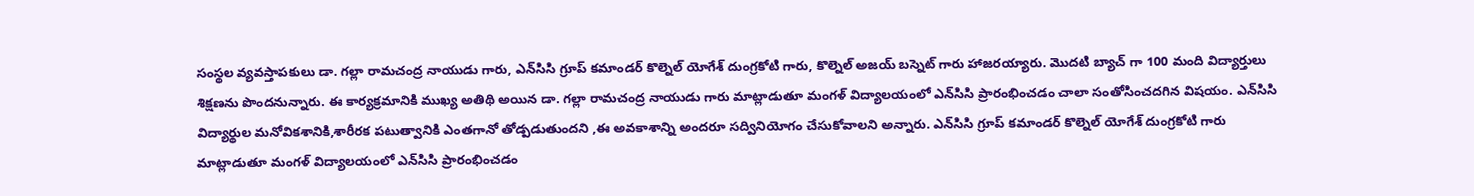సంస్థల వ్యవస్తాపకులు డా. గల్లా రామచంద్ర నాయుడు గారు, ఎన్‌సి‌సి గ్రూప్ కమాండర్ కొల్నెల్ యోగేశ్ దుంగ్రకోటి గారు, కొల్నెల్ అజయ్ బస్నెట్ గారు హాజరయ్యారు. మొదటి బ్యాచ్ గా 100 మంది విద్యార్తులు శిక్షణను పొందనున్నారు. ఈ కార్యక్రమానికి ముఖ్య అతిథి అయిన డా. గల్లా రామచంద్ర నాయుడు గారు మాట్లాడుతూ మంగళ్ విద్యాలయంలో ఎన్‌సి‌సి ప్రారంభించడం చాలా సంతోసించదగిన విషయం. ఎన్‌సి‌సి విద్యార్థుల మనోవికశానికి,శారీరక పటుత్వానికి ఎంతగానో తోడ్పడుతుందని ,ఈ అవకాశాన్ని అందరూ సద్వినియోగం చేసుకోవాలని అన్నారు. ఎన్‌సి‌సి గ్రూప్ కమాండర్ కొల్నెల్ యోగేశ్ దుంగ్రకోటి గారు మాట్లాడుతూ మంగళ్ విద్యాలయంలో ఎన్‌సి‌సి ప్రారంభించడం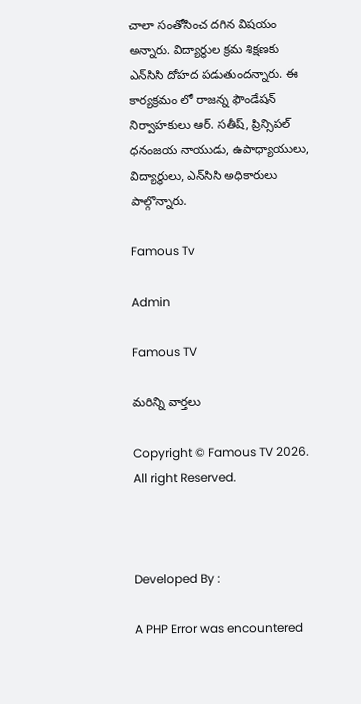చాలా సంతోసించ దగిన విషయం అన్నారు. విద్యార్థుల క్రమ శిక్షణకు ఎన్‌సి‌సి దోహద పడుతుందన్నారు. ఈ కార్యక్రమం లో రాజన్న ఫౌండేషన్ నిర్వాహకులు ఆర్. సతీష్, ప్రిన్సిపల్ ధనంజయ నాయుడు, ఉపాధ్యాయులు, విద్యార్థులు, ఎన్‌సి‌సి అధికారులు పాల్గొన్నారు.

Famous Tv

Admin

Famous TV

మరిన్ని వార్తలు

Copyright © Famous TV 2026. All right Reserved.



Developed By :

A PHP Error was encountered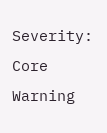Severity: Core Warning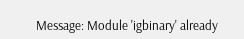Message: Module 'igbinary' already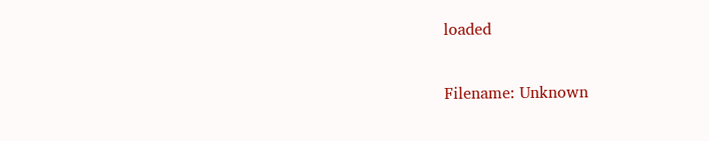loaded

Filename: Unknown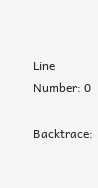Line Number: 0

Backtrace: